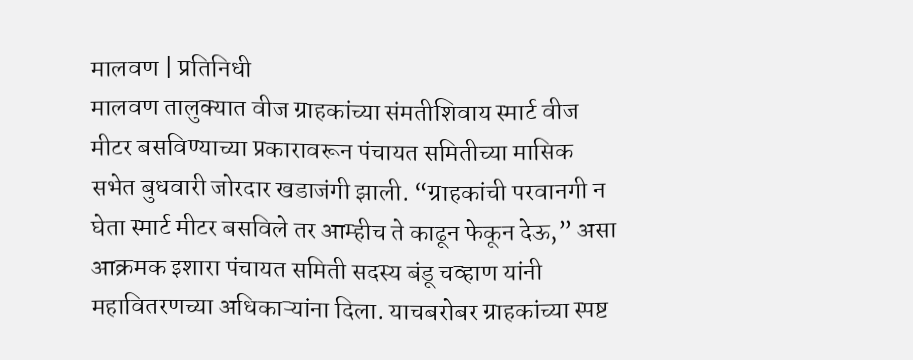मालवण | प्रतिनिधी
मालवण तालुक्यात वीज ग्राहकांच्या संमतीशिवाय स्मार्ट वीज मीटर बसविण्याच्या प्रकारावरून पंचायत समितीच्या मासिक सभेत बुधवारी जोरदार खडाजंगी झाली. “ग्राहकांची परवानगी न घेता स्मार्ट मीटर बसविले तर आम्हीच ते काढून फेकून देऊ,” असा आक्रमक इशारा पंचायत समिती सदस्य बंडू चव्हाण यांनी महावितरणच्या अधिकाऱ्यांना दिला. याचबरोबर ग्राहकांच्या स्पष्ट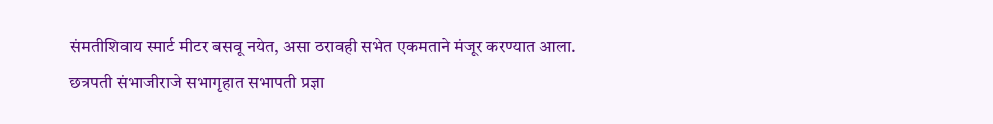संमतीशिवाय स्मार्ट मीटर बसवू नयेत, असा ठरावही सभेत एकमताने मंजूर करण्यात आला.
छत्रपती संभाजीराजे सभागृहात सभापती प्रज्ञा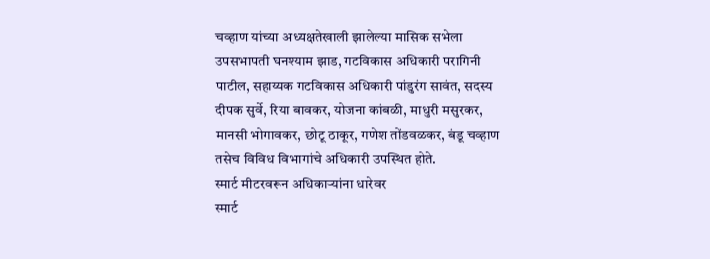चव्हाण यांच्या अध्यक्षतेखाली झालेल्या मासिक सभेला उपसभापती घनश्याम झाड, गटविकास अधिकारी परागिनी पाटील, सहाय्यक गटविकास अधिकारी पांडुरंग सावंत, सदस्य दीपक सुर्वे, रिया बावकर, योजना कांबळी, माधुरी मसुरकर, मानसी भोगावकर, छोटू ठाकूर, गणेश तोंडवळकर, बंडू चव्हाण तसेच विविध विभागांचे अधिकारी उपस्थित होते.
स्मार्ट मीटरवरून अधिकाऱ्यांना धारेवर
स्मार्ट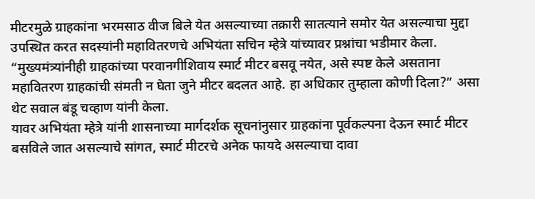मीटरमुळे ग्राहकांना भरमसाठ वीज बिले येत असल्याच्या तक्रारी सातत्याने समोर येत असल्याचा मुद्दा उपस्थित करत सदस्यांनी महावितरणचे अभियंता सचिन म्हेत्रे यांच्यावर प्रश्नांचा भडीमार केला.
“मुख्यमंत्र्यांनीही ग्राहकांच्या परवानगीशिवाय स्मार्ट मीटर बसवू नयेत, असे स्पष्ट केले असताना महावितरण ग्राहकांची संमती न घेता जुने मीटर बदलत आहे. हा अधिकार तुम्हाला कोणी दिला?” असा थेट सवाल बंडू चव्हाण यांनी केला.
यावर अभियंता म्हेत्रे यांनी शासनाच्या मार्गदर्शक सूचनांनुसार ग्राहकांना पूर्वकल्पना देऊन स्मार्ट मीटर बसविले जात असल्याचे सांगत, स्मार्ट मीटरचे अनेक फायदे असल्याचा दावा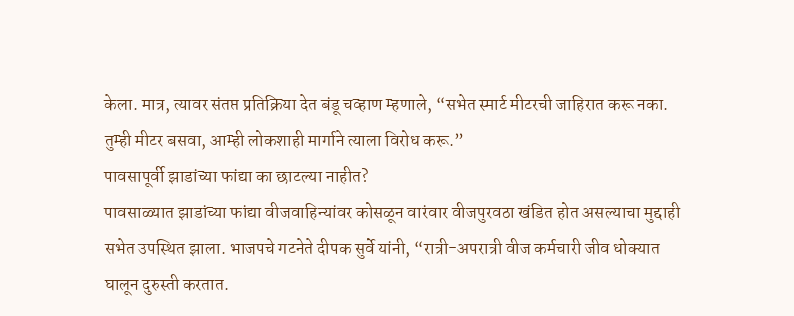केला. मात्र, त्यावर संतप्त प्रतिक्रिया देत बंडू चव्हाण म्हणाले, “सभेत स्मार्ट मीटरची जाहिरात करू नका. तुम्ही मीटर बसवा, आम्ही लोकशाही मार्गाने त्याला विरोध करू.”
पावसापूर्वी झाडांच्या फांद्या का छाटल्या नाहीत?
पावसाळ्यात झाडांच्या फांद्या वीजवाहिन्यांवर कोसळून वारंवार वीजपुरवठा खंडित होत असल्याचा मुद्दाही सभेत उपस्थित झाला. भाजपचे गटनेते दीपक सुर्वे यांनी, “रात्री-अपरात्री वीज कर्मचारी जीव धोक्यात घालून दुरुस्ती करतात.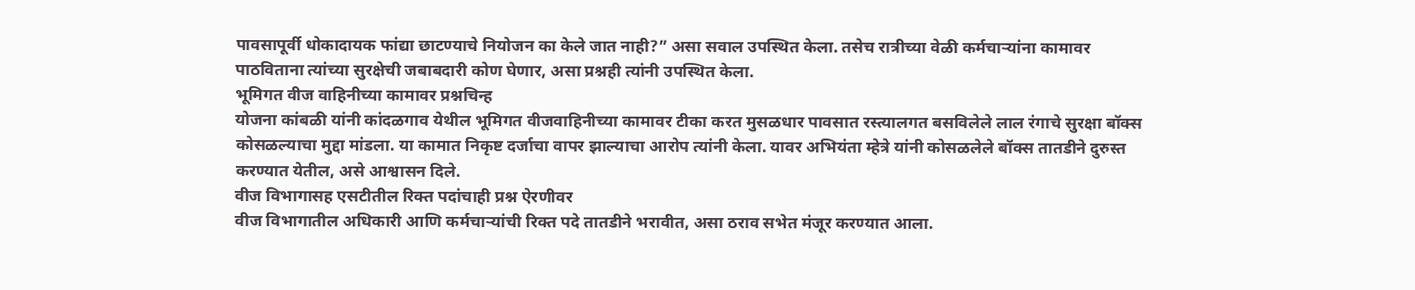पावसापूर्वी धोकादायक फांद्या छाटण्याचे नियोजन का केले जात नाही?” असा सवाल उपस्थित केला. तसेच रात्रीच्या वेळी कर्मचाऱ्यांना कामावर पाठविताना त्यांच्या सुरक्षेची जबाबदारी कोण घेणार, असा प्रश्नही त्यांनी उपस्थित केला.
भूमिगत वीज वाहिनीच्या कामावर प्रश्नचिन्ह
योजना कांबळी यांनी कांदळगाव येथील भूमिगत वीजवाहिनीच्या कामावर टीका करत मुसळधार पावसात रस्त्यालगत बसविलेले लाल रंगाचे सुरक्षा बॉक्स कोसळल्याचा मुद्दा मांडला. या कामात निकृष्ट दर्जाचा वापर झाल्याचा आरोप त्यांनी केला. यावर अभियंता म्हेत्रे यांनी कोसळलेले बॉक्स तातडीने दुरुस्त करण्यात येतील, असे आश्वासन दिले.
वीज विभागासह एसटीतील रिक्त पदांचाही प्रश्न ऐरणीवर
वीज विभागातील अधिकारी आणि कर्मचाऱ्यांची रिक्त पदे तातडीने भरावीत, असा ठराव सभेत मंजूर करण्यात आला.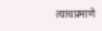त्याचप्रमाणे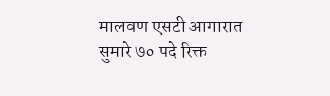मालवण एसटी आगारात सुमारे ७० पदे रिक्त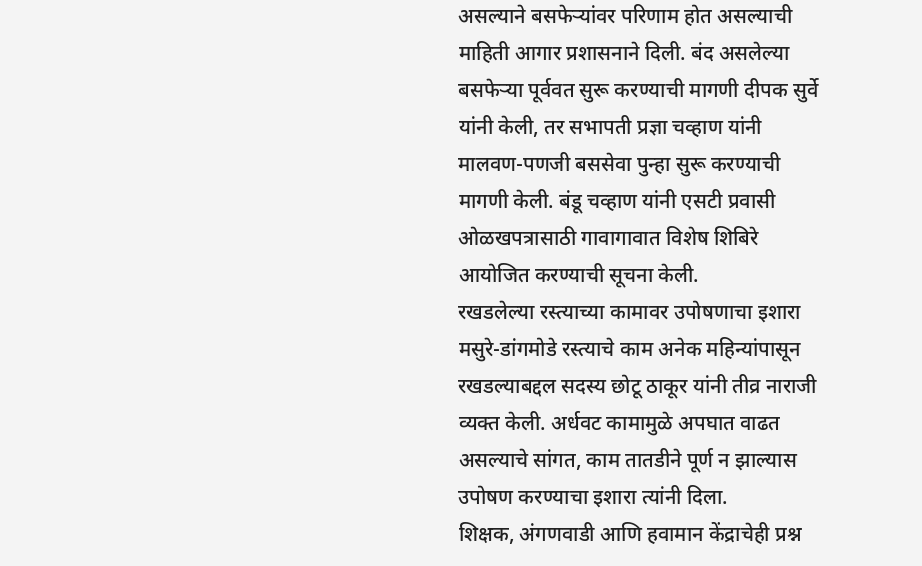असल्याने बसफेऱ्यांवर परिणाम होत असल्याची माहिती आगार प्रशासनाने दिली. बंद असलेल्या बसफेऱ्या पूर्ववत सुरू करण्याची मागणी दीपक सुर्वे यांनी केली, तर सभापती प्रज्ञा चव्हाण यांनी मालवण-पणजी बससेवा पुन्हा सुरू करण्याची मागणी केली. बंडू चव्हाण यांनी एसटी प्रवासी ओळखपत्रासाठी गावागावात विशेष शिबिरे आयोजित करण्याची सूचना केली.
रखडलेल्या रस्त्याच्या कामावर उपोषणाचा इशारा
मसुरे-डांगमोडे रस्त्याचे काम अनेक महिन्यांपासून रखडल्याबद्दल सदस्य छोटू ठाकूर यांनी तीव्र नाराजी व्यक्त केली. अर्धवट कामामुळे अपघात वाढत असल्याचे सांगत, काम तातडीने पूर्ण न झाल्यास उपोषण करण्याचा इशारा त्यांनी दिला.
शिक्षक, अंगणवाडी आणि हवामान केंद्राचेही प्रश्न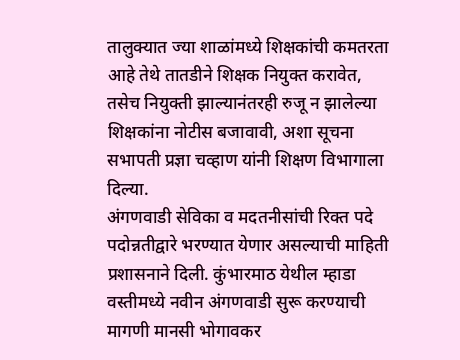तालुक्यात ज्या शाळांमध्ये शिक्षकांची कमतरता आहे तेथे तातडीने शिक्षक नियुक्त करावेत, तसेच नियुक्ती झाल्यानंतरही रुजू न झालेल्या शिक्षकांना नोटीस बजावावी, अशा सूचना सभापती प्रज्ञा चव्हाण यांनी शिक्षण विभागाला दिल्या.
अंगणवाडी सेविका व मदतनीसांची रिक्त पदे पदोन्नतीद्वारे भरण्यात येणार असल्याची माहिती प्रशासनाने दिली. कुंभारमाठ येथील म्हाडा वस्तीमध्ये नवीन अंगणवाडी सुरू करण्याची मागणी मानसी भोगावकर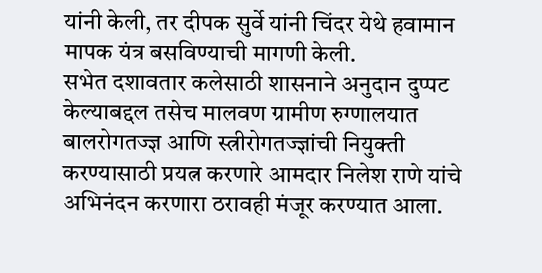यांनी केली, तर दीपक सुर्वे यांनी चिंदर येथे हवामान मापक यंत्र बसविण्याची मागणी केली.
सभेत दशावतार कलेसाठी शासनाने अनुदान दुप्पट केल्याबद्दल तसेच मालवण ग्रामीण रुग्णालयात बालरोगतज्ज्ञ आणि स्त्रीरोगतज्ज्ञांची नियुक्ती करण्यासाठी प्रयत्न करणारे आमदार निलेश राणे यांचे अभिनंदन करणारा ठरावही मंजूर करण्यात आला.